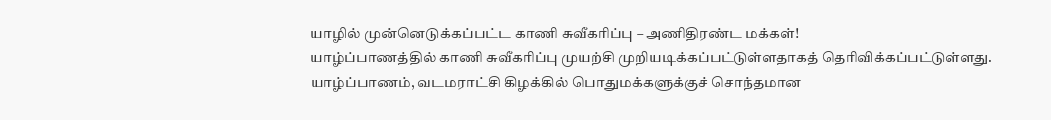யாழில் முன்னெடுக்கப்பட்ட காணி சுவீகரிப்பு – அணிதிரண்ட மக்கள்!
யாழ்ப்பாணத்தில் காணி சுவீகரிப்பு முயற்சி முறியடிக்கப்பட்டுள்ளதாகத் தெரிவிக்கப்பட்டுள்ளது. யாழ்ப்பாணம், வடமராட்சி கிழக்கில் பொதுமக்களுக்குச் சொந்தமான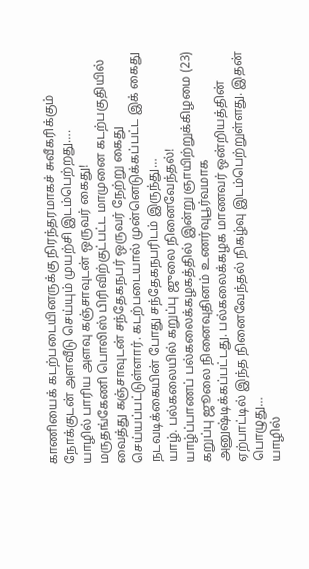காணியைக் கடற்படையினருக்கு நிரந்தரமாகச் சுவீகரிக்கும் நோக்குடன் அளவீடு செய்யும் முயற்சி இடம்பெற்றது….
யாழில் பாரிய அளவு கஞ்சாவுடன் ஒருவர் கைது!
மருதங்கேணி பொலிஸ் பிரிவிற்குட்பட்ட மாமுனை கடற்பகுதியில் வைத்து கஞ்சாவுடன் சந்தேகநபர் ஒருவர் நேற்று கைது செய்யப்பட்டுள்ளார். கடற்படையால் முன்னெடுக்கப்பட்ட இக் கைது நடவடிக்கையின் போது சந்தேகநபரிடம் இருந்து…
யாழ். பல்கலையில் கறுப்பு ஜுலை நினைவேந்தல்!
யாழ்ப்பாணப் பல்கலைக்கழகத்தில் இன்று ஞாயிற்றுக்கிழமை (23) கறுப்பு ஜூலை நினைவுதினம் உணர்வுபூர்வமாக அனுஷ்டிக்கப்பட்டது. பல்கலைக்கழக மாணவர் ஒன்றியத்தின் ஏற்பாட்டில் இந்த நினைவேந்தல் நிகழ்வு இடம்பெற்றுள்ளது. இதன் பொழுது…
யாழில்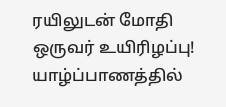ரயிலுடன் மோதி ஒருவர் உயிரிழப்பு!
யாழ்ப்பாணத்தில்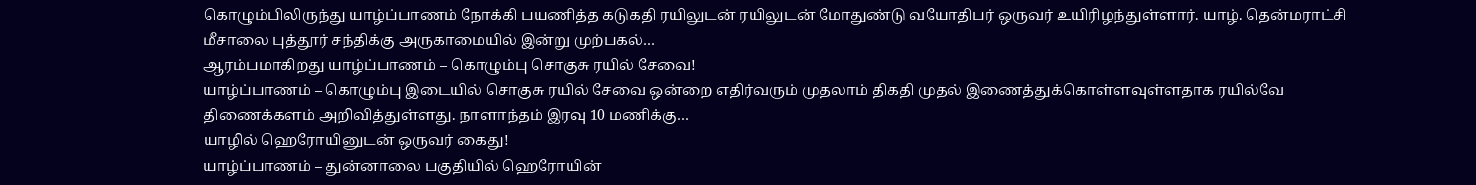கொழும்பிலிருந்து யாழ்ப்பாணம் நோக்கி பயணித்த கடுகதி ரயிலுடன் ரயிலுடன் மோதுண்டு வயோதிபர் ஒருவர் உயிரிழந்துள்ளார். யாழ். தென்மராட்சி மீசாலை புத்தூர் சந்திக்கு அருகாமையில் இன்று முற்பகல்…
ஆரம்பமாகிறது யாழ்ப்பாணம் – கொழும்பு சொகுசு ரயில் சேவை!
யாழ்ப்பாணம் – கொழும்பு இடையில் சொகுசு ரயில் சேவை ஒன்றை எதிர்வரும் முதலாம் திகதி முதல் இணைத்துக்கொள்ளவுள்ளதாக ரயில்வே திணைக்களம் அறிவித்துள்ளது. நாளாந்தம் இரவு 10 மணிக்கு…
யாழில் ஹெரோயினுடன் ஒருவர் கைது!
யாழ்ப்பாணம் – துன்னாலை பகுதியில் ஹெரோயின்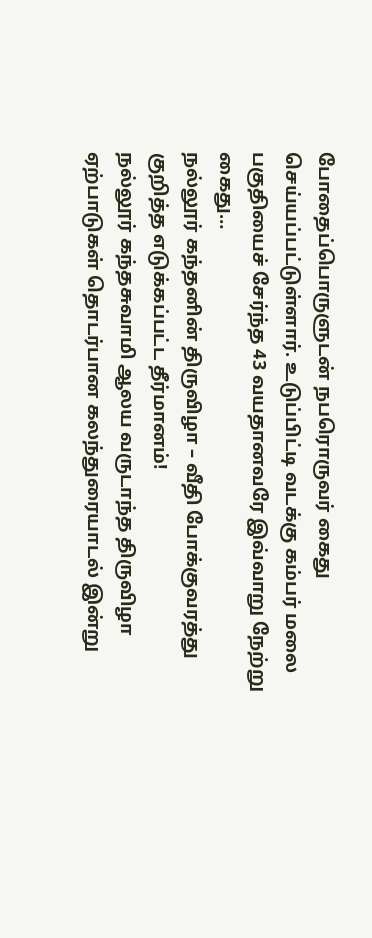போதைப்பொருளுடன் நபரொருவர் கைது செய்யப்பட்டுள்ளார். உடுப்பிட்டி வடக்கு கம்பர் மலை பகுதியைச் சேர்ந்த 43 வயதானவரே இவ்வாறு நேற்று கைது…
நல்லூர் கந்தனின் திருவிழா – வீதி போக்குவரத்து குறித்த எடுக்கப்பட்ட தீர்மானம்!
நல்லூர் கந்தசுவாமி ஆலய வருடாந்த திருவிழா ஏற்பாடுகள் தொடர்பான கலந்துரையாடல் இன்று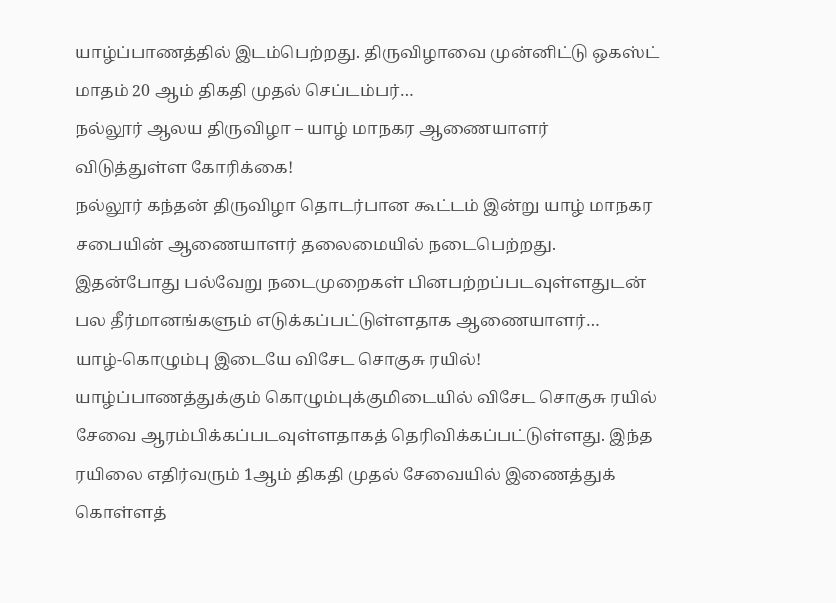யாழ்ப்பாணத்தில் இடம்பெற்றது. திருவிழாவை முன்னிட்டு ஒகஸ்ட் மாதம் 20 ஆம் திகதி முதல் செப்டம்பர்…
நல்லூர் ஆலய திருவிழா – யாழ் மாநகர ஆணையாளர் விடுத்துள்ள கோரிக்கை!
நல்லூர் கந்தன் திருவிழா தொடர்பான கூட்டம் இன்று யாழ் மாநகர சபையின் ஆணையாளர் தலைமையில் நடைபெற்றது. இதன்போது பல்வேறு நடைமுறைகள் பினபற்றப்படவுள்ளதுடன் பல தீர்மானங்களும் எடுக்கப்பட்டுள்ளதாக ஆணையாளர்…
யாழ்-கொழும்பு இடையே விசேட சொகுசு ரயில்!
யாழ்ப்பாணத்துக்கும் கொழும்புக்குமிடையில் விசேட சொகுசு ரயில் சேவை ஆரம்பிக்கப்படவுள்ளதாகத் தெரிவிக்கப்பட்டுள்ளது. இந்த ரயிலை எதிர்வரும் 1ஆம் திகதி முதல் சேவையில் இணைத்துக் கொள்ளத்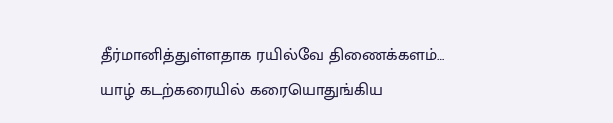தீர்மானித்துள்ளதாக ரயில்வே திணைக்களம்…
யாழ் கடற்கரையில் கரையொதுங்கிய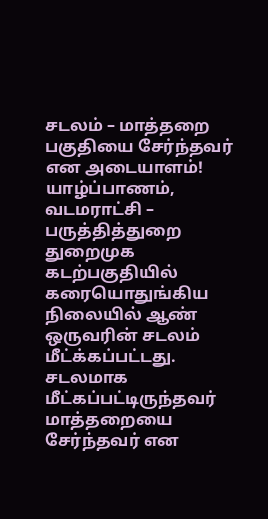சடலம் – மாத்தறை பகுதியை சேர்ந்தவர் என அடையாளம்!
யாழ்ப்பாணம், வடமராட்சி – பருத்தித்துறை துறைமுக கடற்பகுதியில் கரையொதுங்கிய நிலையில் ஆண் ஒருவரின் சடலம் மீட்க்கப்பட்டது. சடலமாக மீட்கப்பட்டிருந்தவர் மாத்தறையை சேர்ந்தவர் என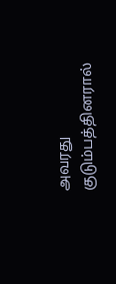அவரது குடும்பத்தினரால்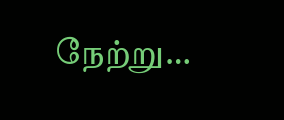நேற்று…